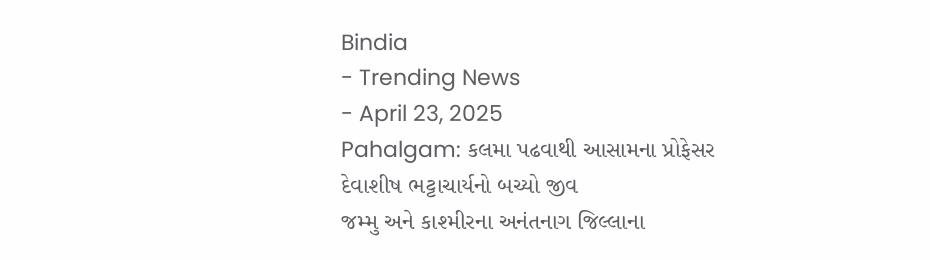Bindia
- Trending News
- April 23, 2025
Pahalgam: કલમા પઢવાથી આસામના પ્રોફેસર દેવાશીષ ભટ્ટાચાર્યનો બચ્યો જીવ
જમ્મુ અને કાશ્મીરના અનંતનાગ જિલ્લાના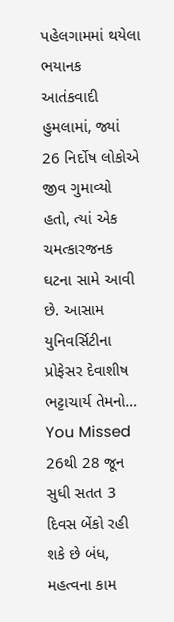પહેલગામમાં થયેલા ભયાનક આતંકવાદી હુમલામાં, જ્યાં 26 નિર્દોષ લોકોએ જીવ ગુમાવ્યો હતો, ત્યાં એક ચમત્કારજનક ઘટના સામે આવી છે. આસામ યુનિવર્સિટીના પ્રોફેસર દેવાશીષ ભટ્ટાચાર્ય તેમનો…
You Missed
26થી 28 જૂન સુધી સતત 3 દિવસ બેંકો રહી શકે છે બંધ, મહત્વના કામ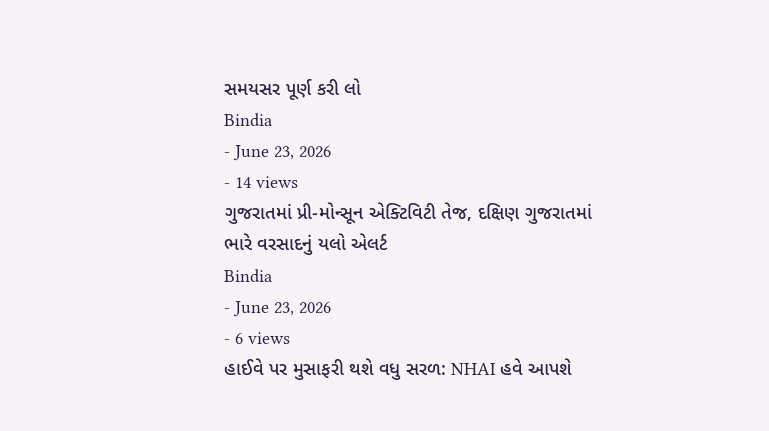સમયસર પૂર્ણ કરી લો
Bindia
- June 23, 2026
- 14 views
ગુજરાતમાં પ્રી-મોન્સૂન એક્ટિવિટી તેજ, દક્ષિણ ગુજરાતમાં ભારે વરસાદનું યલો એલર્ટ
Bindia
- June 23, 2026
- 6 views
હાઈવે પર મુસાફરી થશે વધુ સરળ: NHAI હવે આપશે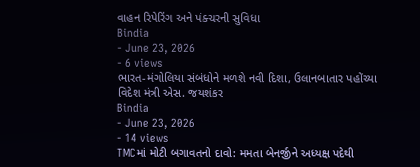વાહન રિપેરિંગ અને પંક્ચરની સુવિધા
Bindia
- June 23, 2026
- 6 views
ભારત-મંગોલિયા સંબંધોને મળશે નવી દિશા, ઉલાનબાતાર પહોંચ્યા વિદેશ મંત્રી એસ. જયશંકર
Bindia
- June 23, 2026
- 14 views
TMCમાં મોટી બગાવતનો દાવો: મમતા બેનર્જીને અધ્યક્ષ પદેથી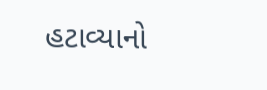હટાવ્યાનો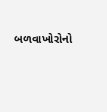બળવાખોરોનો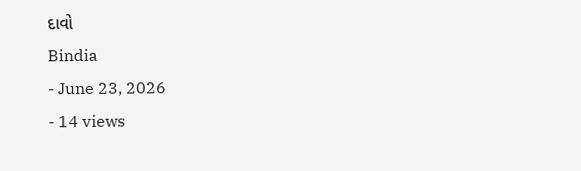દાવો
Bindia
- June 23, 2026
- 14 views